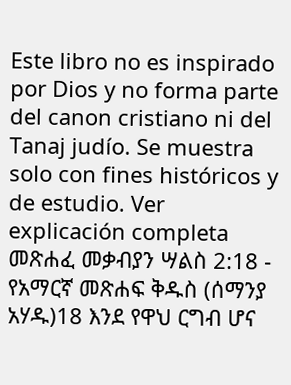Este libro no es inspirado por Dios y no forma parte del canon cristiano ni del Tanaj judío. Se muestra solo con fines históricos y de estudio. Ver explicación completa መጽሐፈ መቃብያን ሣልስ 2:18 - የአማርኛ መጽሐፍ ቅዱስ (ሰማንያ አሃዱ)18 እንደ የዋህ ርግብ ሆና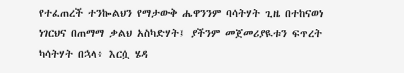የተፈጠረች ተንኰልህን የማታውቅ ሔዋንንም ባሳትሃት ጊዜ በተከናወነ ነገርህና በጠማማ ቃልህ አስካድሃት፤ ያችንም መጀመሪያዪቱን ፍጥረት ካሳትሃት በኋላ፥ እርሷ ሄዳ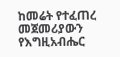ከመሬት የተፈጠረ መጀመሪያውን የእግዚአብሔር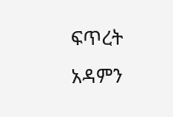ፍጥረት አዳምን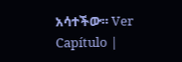አሳተችው። Ver Capítulo |